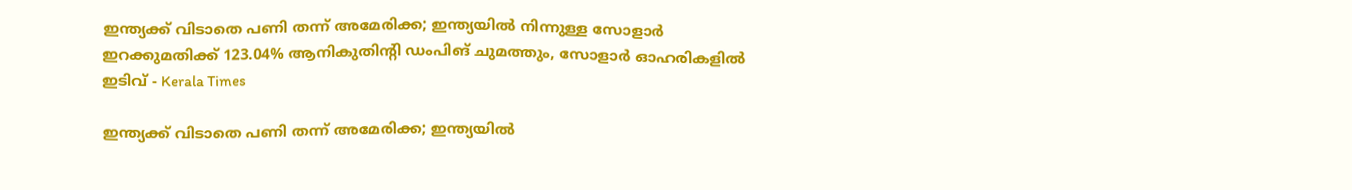ഇന്ത്യക്ക് വിടാതെ പണി തന്ന് അമേരിക്ക; ഇന്ത്യയില്‍ നിന്നുള്ള സോളാര്‍ ഇറക്കുമതിക്ക് 123.04% ആനികുതിന്റി ഡംപിങ് ചുമത്തും, സോളാര്‍ ഓഹരികളില്‍ ഇടിവ് - Kerala Times

ഇന്ത്യക്ക് വിടാതെ പണി തന്ന് അമേരിക്ക; ഇന്ത്യയില്‍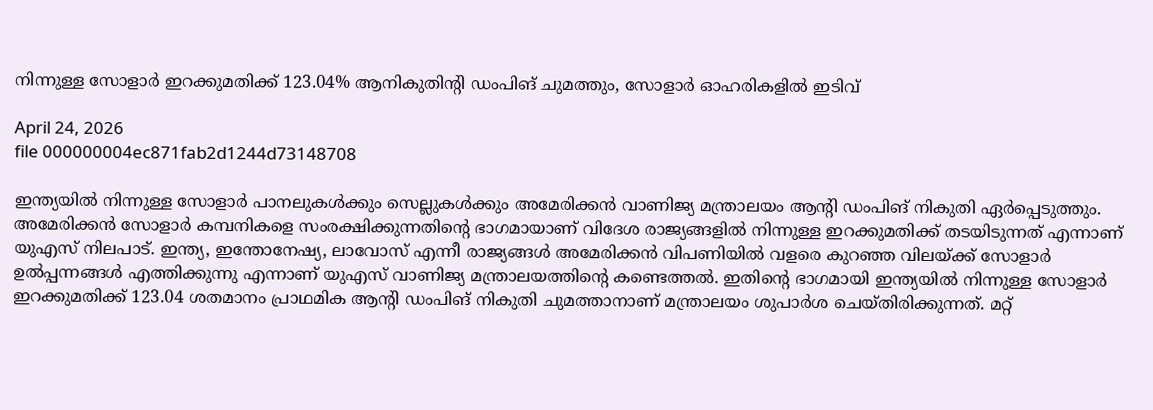നിന്നുള്ള സോളാര്‍ ഇറക്കുമതിക്ക് 123.04% ആനികുതിന്റി ഡംപിങ് ചുമത്തും, സോളാര്‍ ഓഹരികളില്‍ ഇടിവ്

April 24, 2026
file 000000004ec871fab2d1244d73148708

ഇന്ത്യയില്‍ നിന്നുള്ള സോളാര്‍ പാനലുകള്‍ക്കും സെല്ലുകള്‍ക്കും അമേരിക്കന്‍ വാണിജ്യ മന്ത്രാലയം ആന്റി ഡംപിങ് നികുതി ഏര്‍പ്പെടുത്തും. അമേരിക്കന്‍ സോളാര്‍ കമ്പനികളെ സംരക്ഷിക്കുന്നതിന്റെ ഭാഗമായാണ് വിദേശ രാജ്യങ്ങളില്‍ നിന്നുള്ള ഇറക്കുമതിക്ക് തടയിടുന്നത് എന്നാണ് യുഎസ് നിലപാട്. ഇന്ത്യ, ഇന്തോനേഷ്യ, ലാവോസ് എന്നീ രാജ്യങ്ങള്‍ അമേരിക്കന്‍ വിപണിയില്‍ വളരെ കുറഞ്ഞ വിലയ്ക്ക് സോളാര്‍ ഉല്‍പ്പന്നങ്ങള്‍ എത്തിക്കുന്നു എന്നാണ് യുഎസ് വാണിജ്യ മന്ത്രാലയത്തിന്റെ കണ്ടെത്തല്‍. ഇതിന്റെ ഭാഗമായി ഇന്ത്യയില്‍ നിന്നുള്ള സോളാര്‍ ഇറക്കുമതിക്ക് 123.04 ശതമാനം പ്രാഥമിക ആന്റി ഡംപിങ് നികുതി ചുമത്താനാണ് മന്ത്രാലയം ശുപാര്‍ശ ചെയ്തിരിക്കുന്നത്. മറ്റ്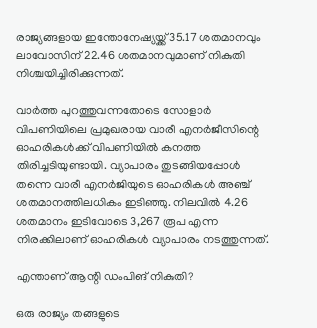രാജ്യങ്ങളായ ഇന്തോനേഷ്യയ്ക്ക് 35.17 ശതമാനവും ലാവോസിന് 22.46 ശതമാനവുമാണ് നികുതി നിശ്ചയിച്ചിരിക്കുന്നത്.

വാര്‍ത്ത പുറത്തുവന്നതോടെ സോളാര്‍ വിപണിയിലെ പ്രമുഖരായ വാരീ എനര്‍ജീസിന്റെ ഓഹരികള്‍ക്ക് വിപണിയില്‍ കനത്ത തിരിച്ചടിയുണ്ടായി. വ്യാപാരം തുടങ്ങിയപ്പോള്‍ തന്നെ വാരീ എനര്‍ജിയുടെ ഓഹരികള്‍ അഞ്ച് ശതമാനത്തിലധികം ഇടിഞ്ഞു. നിലവില്‍ 4.26 ശതമാനം ഇടിവോടെ 3,267 രൂപ എന്ന നിരക്കിലാണ് ഓഹരികള്‍ വ്യാപാരം നടത്തുന്നത്.

എന്താണ് ആന്റി ഡംപിങ് നികുതി?

ഒരു രാജ്യം തങ്ങളുടെ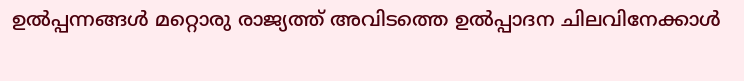ഉല്‍പ്പന്നങ്ങള്‍ മറ്റൊരു രാജ്യത്ത് അവിടത്തെ ഉല്‍പ്പാദന ചിലവിനേക്കാള്‍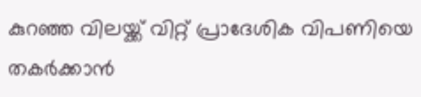കുറഞ്ഞ വിലയ്ക്ക് വിറ്റ് പ്രാദേശിക വിപണിയെ തകര്‍ക്കാന്‍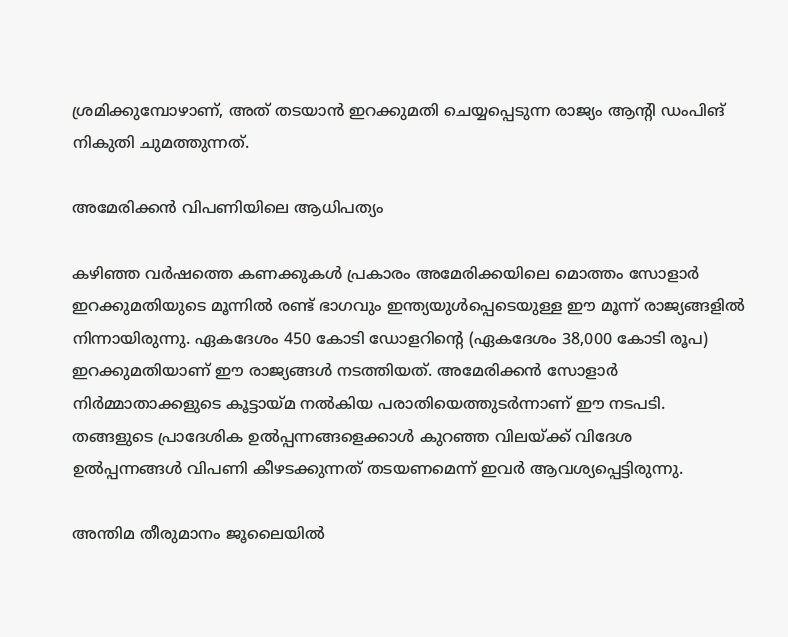ശ്രമിക്കുമ്പോഴാണ്, അത് തടയാന്‍ ഇറക്കുമതി ചെയ്യപ്പെടുന്ന രാജ്യം ആന്റി ഡംപിങ് നികുതി ചുമത്തുന്നത്.

അമേരിക്കന്‍ വിപണിയിലെ ആധിപത്യം

കഴിഞ്ഞ വര്‍ഷത്തെ കണക്കുകള്‍ പ്രകാരം അമേരിക്കയിലെ മൊത്തം സോളാര്‍ ഇറക്കുമതിയുടെ മൂന്നില്‍ രണ്ട് ഭാഗവും ഇന്ത്യയുള്‍പ്പെടെയുള്ള ഈ മൂന്ന് രാജ്യങ്ങളില്‍ നിന്നായിരുന്നു. ഏകദേശം 450 കോടി ഡോളറിന്റെ (ഏകദേശം 38,000 കോടി രൂപ) ഇറക്കുമതിയാണ് ഈ രാജ്യങ്ങള്‍ നടത്തിയത്. അമേരിക്കന്‍ സോളാര്‍ നിര്‍മ്മാതാക്കളുടെ കൂട്ടായ്മ നല്‍കിയ പരാതിയെത്തുടര്‍ന്നാണ് ഈ നടപടി. തങ്ങളുടെ പ്രാദേശിക ഉല്‍പ്പന്നങ്ങളെക്കാള്‍ കുറഞ്ഞ വിലയ്ക്ക് വിദേശ ഉല്‍പ്പന്നങ്ങള്‍ വിപണി കീഴടക്കുന്നത് തടയണമെന്ന് ഇവര്‍ ആവശ്യപ്പെട്ടിരുന്നു.

അന്തിമ തീരുമാനം ജൂലൈയില്‍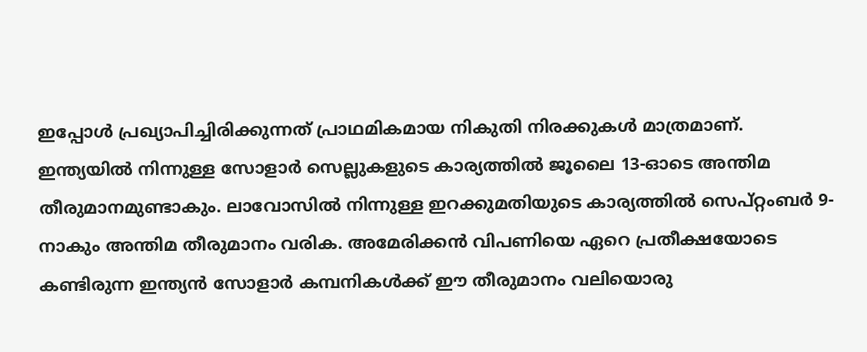ഇപ്പോള്‍ പ്രഖ്യാപിച്ചിരിക്കുന്നത് പ്രാഥമികമായ നികുതി നിരക്കുകള്‍ മാത്രമാണ്. ഇന്ത്യയില്‍ നിന്നുള്ള സോളാര്‍ സെല്ലുകളുടെ കാര്യത്തില്‍ ജൂലൈ 13-ഓടെ അന്തിമ തീരുമാനമുണ്ടാകും. ലാവോസില്‍ നിന്നുള്ള ഇറക്കുമതിയുടെ കാര്യത്തില്‍ സെപ്റ്റംബര്‍ 9-നാകും അന്തിമ തീരുമാനം വരിക. അമേരിക്കന്‍ വിപണിയെ ഏറെ പ്രതീക്ഷയോടെ കണ്ടിരുന്ന ഇന്ത്യന്‍ സോളാര്‍ കമ്പനികള്‍ക്ക് ഈ തീരുമാനം വലിയൊരു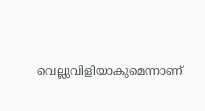വെല്ലുവിളിയാകുമെന്നാണ്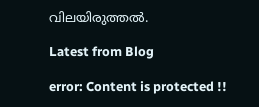വിലയിരുത്തല്‍.

Latest from Blog

error: Content is protected !!